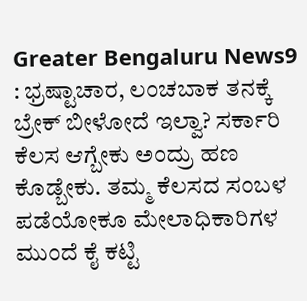Greater Bengaluru News9 : ಭ್ರಷ್ಟಾಚಾರ, ಲಂಚಬಾಕ ತನಕ್ಕೆ ಬ್ರೇಕ್ ಬೀಳೋದೆ ಇಲ್ವಾ? ಸರ್ಕಾರಿ ಕೆಲಸ ಆಗ್ಬೇಕು ಅಂದ್ರು ಹಣ ಕೊಡ್ಬೇಕು. ತಮ್ಮ ಕೆಲಸದ ಸಂಬಳ ಪಡೆಯೋಕೂ ಮೇಲಾಧಿಕಾರಿಗಳ ಮುಂದೆ ಕೈ ಕಟ್ಟಿ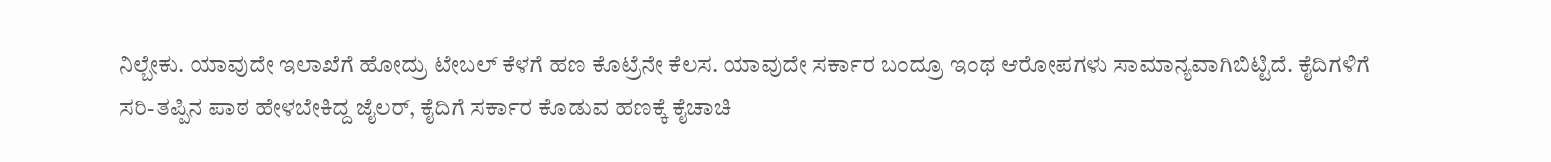ನಿಲ್ಬೇಕು. ಯಾವುದೇ ಇಲಾಖೆಗೆ ಹೋದ್ರು ಟೇಬಲ್ ಕೆಳಗೆ ಹಣ ಕೊಟ್ರೆನೇ ಕೆಲಸ. ಯಾವುದೇ ಸರ್ಕಾರ ಬಂದ್ರೂ ಇಂಥ ಆರೋಪಗಳು ಸಾಮಾನ್ಯವಾಗಿಬಿಟ್ಟಿದೆ. ಕೈದಿಗಳಿಗೆ ಸರಿ-ತಪ್ಪಿನ ಪಾಠ ಹೇಳಬೇಕಿದ್ದ ಜೈಲರ್, ಕೈದಿಗೆ ಸರ್ಕಾರ ಕೊಡುವ ಹಣಕ್ಕೆ ಕೈಚಾಚಿ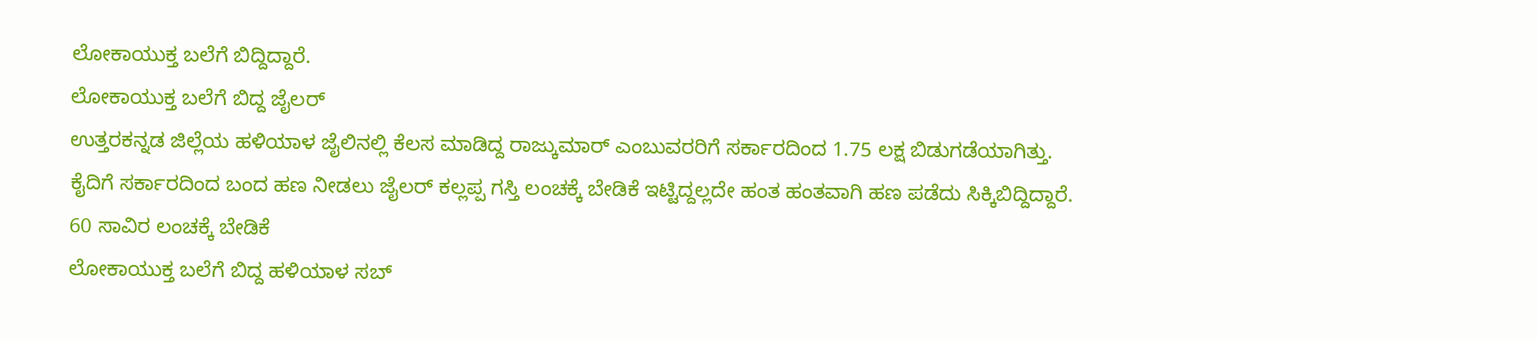ಲೋಕಾಯುಕ್ತ ಬಲೆಗೆ ಬಿದ್ದಿದ್ದಾರೆ.
ಲೋಕಾಯುಕ್ತ ಬಲೆಗೆ ಬಿದ್ದ ಜೈಲರ್
ಉತ್ತರಕನ್ನಡ ಜಿಲ್ಲೆಯ ಹಳಿಯಾಳ ಜೈಲಿನಲ್ಲಿ ಕೆಲಸ ಮಾಡಿದ್ದ ರಾಜ್ಕುಮಾರ್ ಎಂಬುವರರಿಗೆ ಸರ್ಕಾರದಿಂದ 1.75 ಲಕ್ಷ ಬಿಡುಗಡೆಯಾಗಿತ್ತು. ಕೈದಿಗೆ ಸರ್ಕಾರದಿಂದ ಬಂದ ಹಣ ನೀಡಲು ಜೈಲರ್ ಕಲ್ಲಪ್ಪ ಗಸ್ತಿ ಲಂಚಕ್ಕೆ ಬೇಡಿಕೆ ಇಟ್ಟಿದ್ದಲ್ಲದೇ ಹಂತ ಹಂತವಾಗಿ ಹಣ ಪಡೆದು ಸಿಕ್ಕಿಬಿದ್ದಿದ್ದಾರೆ.
60 ಸಾವಿರ ಲಂಚಕ್ಕೆ ಬೇಡಿಕೆ
ಲೋಕಾಯುಕ್ತ ಬಲೆಗೆ ಬಿದ್ದ ಹಳಿಯಾಳ ಸಬ್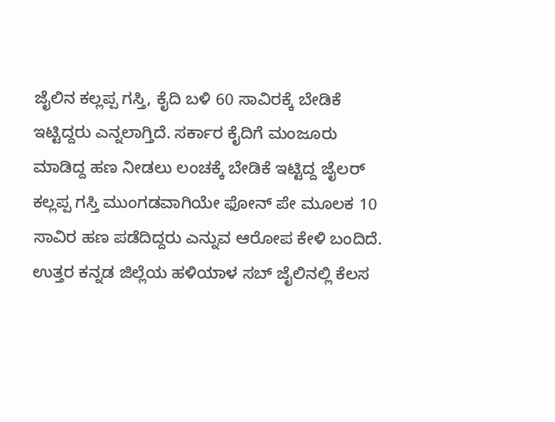ಜೈಲಿನ ಕಲ್ಲಪ್ಪ ಗಸ್ತಿ, ಕೈದಿ ಬಳಿ 60 ಸಾವಿರಕ್ಕೆ ಬೇಡಿಕೆ ಇಟ್ಟಿದ್ದರು ಎನ್ನಲಾಗ್ತಿದೆ. ಸರ್ಕಾರ ಕೈದಿಗೆ ಮಂಜೂರು ಮಾಡಿದ್ದ ಹಣ ನೀಡಲು ಲಂಚಕ್ಕೆ ಬೇಡಿಕೆ ಇಟ್ಟಿದ್ದ ಜೈಲರ್ ಕಲ್ಲಪ್ಪ ಗಸ್ತಿ ಮುಂಗಡವಾಗಿಯೇ ಫೋನ್ ಪೇ ಮೂಲಕ 10 ಸಾವಿರ ಹಣ ಪಡೆದಿದ್ದರು ಎನ್ನುವ ಆರೋಪ ಕೇಳಿ ಬಂದಿದೆ.
ಉತ್ತರ ಕನ್ನಡ ಜಿಲ್ಲೆಯ ಹಳಿಯಾಳ ಸಬ್ ಜೈಲಿನಲ್ಲಿ ಕೆಲಸ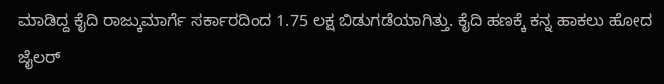ಮಾಡಿದ್ದ ಕೈದಿ ರಾಜ್ಕುಮಾರ್ಗೆ ಸರ್ಕಾರದಿಂದ 1.75 ಲಕ್ಷ ಬಿಡುಗಡೆಯಾಗಿತ್ತು. ಕೈದಿ ಹಣಕ್ಕೆ ಕನ್ನ ಹಾಕಲು ಹೋದ ಜೈಲರ್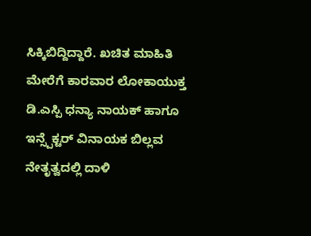ಸಿಕ್ಕಿಬಿದ್ದಿದ್ದಾರೆ. ಖಚಿತ ಮಾಹಿತಿ ಮೇರೆಗೆ ಕಾರವಾರ ಲೋಕಾಯುಕ್ತ ಡಿ.ಎಸ್ಪಿ ಧನ್ಯಾ ನಾಯಕ್ ಹಾಗೂ ಇನ್ಸ್ಪೆಕ್ಟರ್ ವಿನಾಯಕ ಬಿಲ್ಲವ ನೇತೃತ್ವದಲ್ಲಿ ದಾಳಿ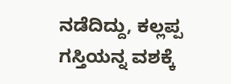ನಡೆದಿದ್ದು, ಕಲ್ಲಪ್ಪ ಗಸ್ತಿಯನ್ನ ವಶಕ್ಕೆ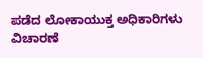ಪಡೆದ ಲೋಕಾಯುಕ್ತ ಅಧಿಕಾರಿಗಳು ವಿಚಾರಣೆ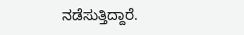ನಡೆಸುತ್ತಿದ್ದಾರೆ.